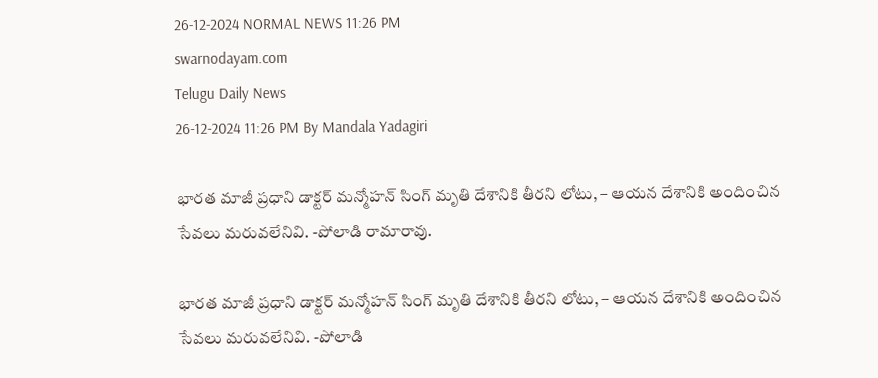26-12-2024 NORMAL NEWS 11:26 PM
swarnodayam.com
Telugu Daily News
26-12-2024 11:26 PM By Mandala Yadagiri

భారత మాజీ ప్రధాని డాక్టర్ మన్మోహన్ సింగ్ మృతి దేశానికి తీరని లోటు, – ఆయన దేశానికి అందించిన సేవలు మరువలేనివి. -పోలాడి రామారావు.

భారత మాజీ ప్రధాని డాక్టర్ మన్మోహన్ సింగ్ మృతి దేశానికి తీరని లోటు, – ఆయన దేశానికి అందించిన సేవలు మరువలేనివి. -పోలాడి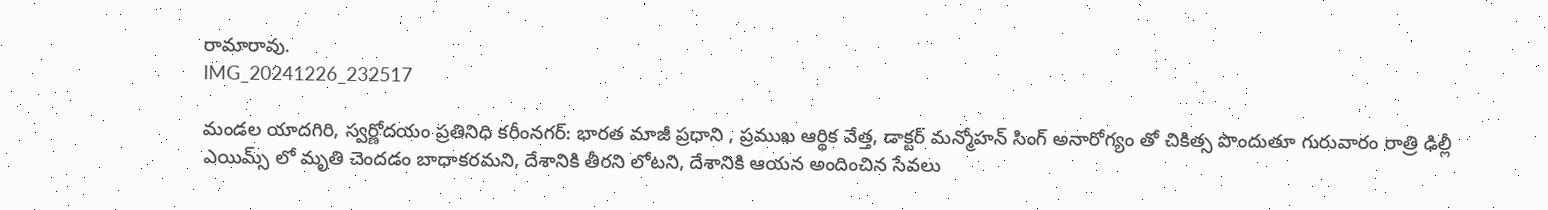రామారావు.
IMG_20241226_232517

మండల యాదగిరి, స్వర్ణోదయం ప్రతినిధి కరీంనగర్: భారత మాజీ ప్రధాని , ప్రముఖ ఆర్థిక వేత్త, డాక్టర్ మన్మోహన్ సింగ్ అనారోగ్యం తో చికిత్స పొందుతూ గురువారం రాత్రి ఢిల్లీ ఎయిమ్స్ లో మృతి చెందడం బాధాకరమని, దేశానికి తీరని లోటని, దేశానికి ఆయన అందించిన సేవలు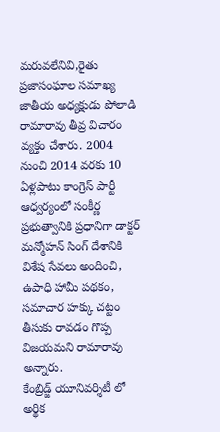మరువలేనివి,రైతు ప్రజాసంఘాల సమాఖ్య జాతీయ అధ్యక్షుడు పోలాడి రామారావు తీవ్ర విచారం వ్యక్తం చేశారు. 2004 నుంచి 2014 వరకు 10 ఏళ్లపాటు కాంగ్రెస్ పార్టీ ఆధ్వర్యంలో సంకీర్ణ ప్రభుత్వానికి ప్రధానిగా డాక్టర్ మన్మోహన్ సింగ్ దేశానికి విశేష సేవలు అందించి, ఉపాధి హామీ పథకం, సమాచార హక్కు చట్టం తీసుకు రావడం గొప్ప విజయమని రామారావు అన్నారు.
కేంబ్రిడ్జ్ యూనివర్శిటీ లో అర్థిక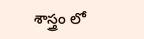శాస్త్రం లో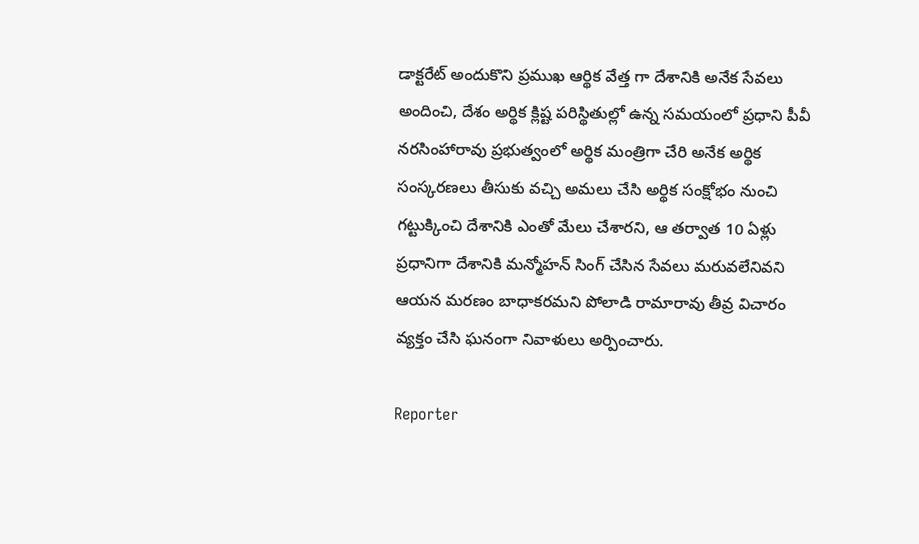డాక్టరేట్ అందుకొని ప్రముఖ ఆర్థిక వేత్త గా దేశానికి అనేక సేవలు అందించి, దేశం అర్థిక క్లిష్ట పరిస్థితుల్లో ఉన్న సమయంలో ప్రధాని పీవీ నరసింహారావు ప్రభుత్వంలో అర్థిక మంత్రిగా చేరి అనేక అర్థిక సంస్కరణలు తీసుకు వచ్చి అమలు చేసి అర్థిక సంక్షోభం నుంచి గట్టుక్కించి దేశానికి ఎంతో మేలు చేశారని, ఆ తర్వాత 10 ఏళ్లు ప్రధానిగా దేశానికి మన్మోహన్ సింగ్ చేసిన సేవలు మరువలేనివని
ఆయన మరణం బాధాకరమని పోలాడి రామారావు తీవ్ర విచారం వ్యక్తం చేసి ఘనంగా నివాళులు అర్పించారు.

Reporter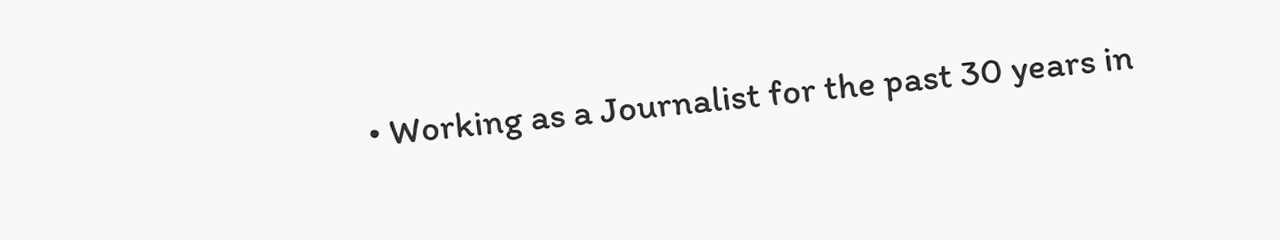• Working as a Journalist for the past 30 years in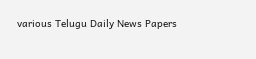various Telugu Daily News Papers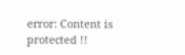error: Content is protected !!